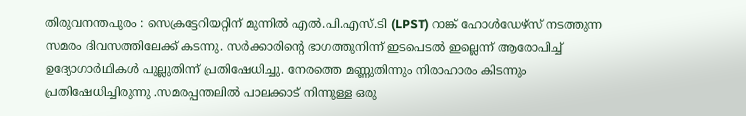തിരുവനന്തപുരം : സെക്രട്ടേറിയറ്റിന് മുന്നിൽ എൽ.പി.എസ്.ടി (LPST) റാങ്ക് ഹോൾഡേഴ്സ് നടത്തുന്ന സമരം ദിവസത്തിലേക്ക് കടന്നു. സർക്കാരിന്റെ ഭാഗത്തുനിന്ന് ഇടപെടൽ ഇല്ലെന്ന് ആരോപിച്ച് ഉദ്യോഗാർഥികൾ പുല്ലുതിന്ന് പ്രതിഷേധിച്ചു. നേരത്തെ മണ്ണുതിന്നും നിരാഹാരം കിടന്നും പ്രതിഷേധിച്ചിരുന്നു .സമരപ്പന്തലിൽ പാലക്കാട് നിന്നുള്ള ഒരു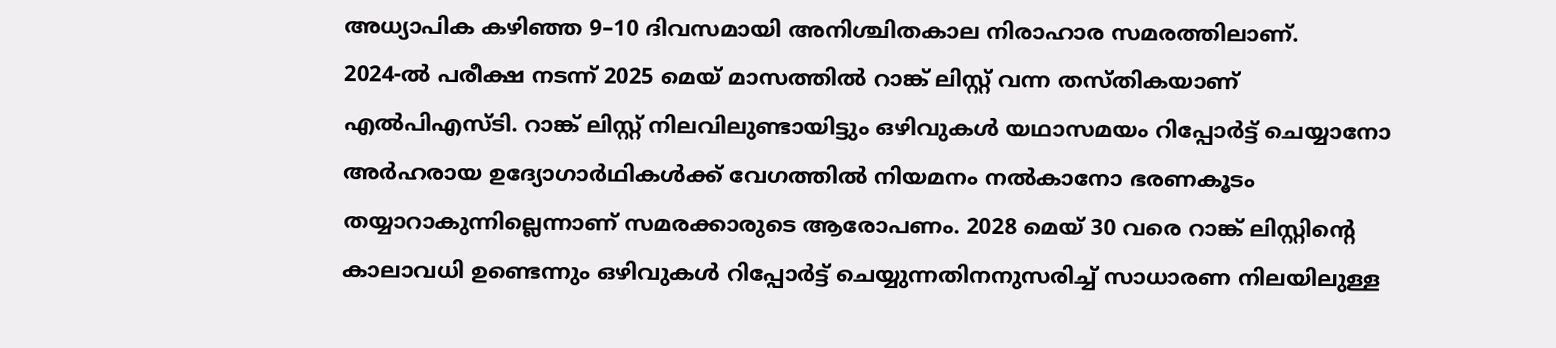അധ്യാപിക കഴിഞ്ഞ 9–10 ദിവസമായി അനിശ്ചിതകാല നിരാഹാര സമരത്തിലാണ്.
2024-ൽ പരീക്ഷ നടന്ന് 2025 മെയ് മാസത്തിൽ റാങ്ക് ലിസ്റ്റ് വന്ന തസ്തികയാണ് എൽപിഎസ്ടി. റാങ്ക് ലിസ്റ്റ് നിലവിലുണ്ടായിട്ടും ഒഴിവുകൾ യഥാസമയം റിപ്പോർട്ട് ചെയ്യാനോ അർഹരായ ഉദ്യോഗാർഥികൾക്ക് വേഗത്തിൽ നിയമനം നൽകാനോ ഭരണകൂടം തയ്യാറാകുന്നില്ലെന്നാണ് സമരക്കാരുടെ ആരോപണം. 2028 മെയ് 30 വരെ റാങ്ക് ലിസ്റ്റിന്റെ കാലാവധി ഉണ്ടെന്നും ഒഴിവുകൾ റിപ്പോർട്ട് ചെയ്യുന്നതിനനുസരിച്ച് സാധാരണ നിലയിലുള്ള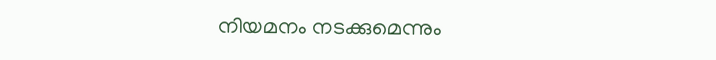നിയമനം നടക്കുമെന്നും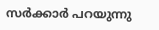സർക്കാർ പറയുന്നു